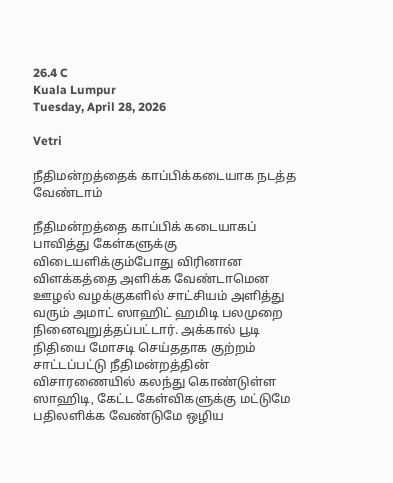26.4 C
Kuala Lumpur
Tuesday, April 28, 2026

Vetri

நீதிமன்றத்தைக் காப்பிக்கடையாக நடத்த வேண்டாம்

நீதிமன்றத்தை காப்பிக் கடையாகப் பாவித்து கேள்களுக்கு விடையளிக்கும்போது விரினான விளக்கத்தை அளிக்க வேண்டாமென ஊழல் வழக்குகளில் சாட்சியம் அளித்து வரும் அமாட் ஸாஹிட் ஹமிடி பலமுறை நினைவுறுத்தப்பட்டார். அக்கால் பூடி நிதியை மோசடி செய்ததாக குற்றம் சாட்டப்பட்டு நீதிமன்றத்தின் விசாரணையில் கலந்து கொண்டுள்ள ஸாஹிடி, கேட்ட கேள்விகளுக்கு மட்டுமே பதிலளிக்க வேண்டுமே ஒழிய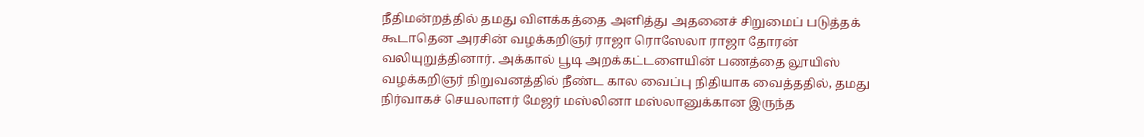நீதிமன்றத்தில் தமது விளக்கத்தை அளித்து அதனைச் சிறுமைப் படுத்தக் கூடாதென அரசின் வழக்கறிஞர் ராஜா ரொஸேலா ராஜா தோரன் வலியுறுத்தினார். அக்கால் பூடி அறக்கட்டளையின் பணத்தை லூயிஸ் வழக்கறிஞர் நிறுவனத்தில் நீண்ட கால வைப்பு நிதியாக வைத்ததில், தமது நிர்வாகச் செயலாளர் மேஜர் மஸ்லினா மஸ்லானுக்கான இருந்த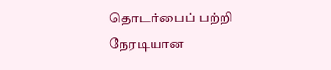தொடர்பைப் பற்றி நேரடியான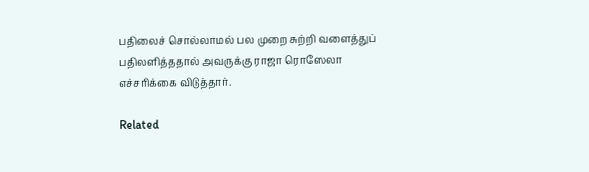பதிலைச் சொல்லாமல் பல முறை சுற்றி வளைத்துப் பதிலளித்ததால் அவருக்கு ராஜா ரொஸேலா எச்சரிக்கை விடுத்தார்.

Related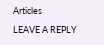Articles

LEAVE A REPLY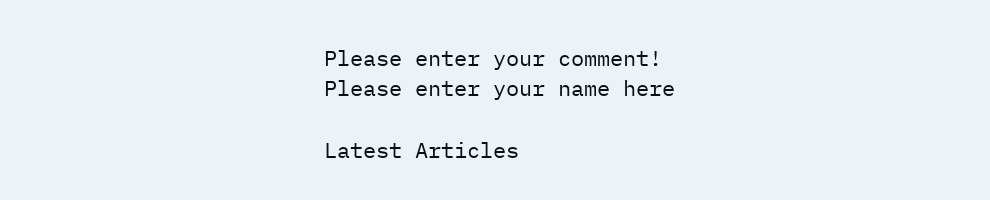Please enter your comment!
Please enter your name here

Latest Articles